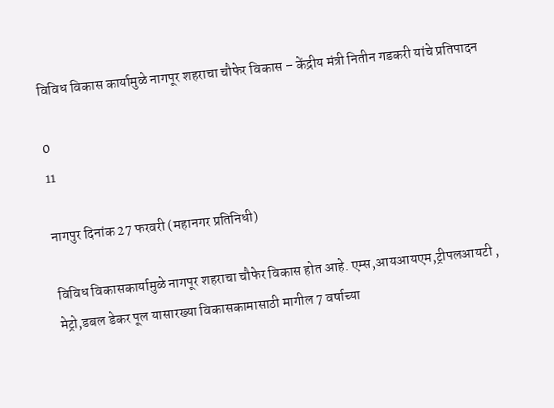विविध विकास कार्यामुळे नागपूर शहराचा चौफेर विकास – केंद्रीय मंत्री नितीन गडकरी यांचे प्रतिपादन

0
11

नागपुर दिनांक 27 फरवरी (महानगर प्रतिनिधी)

विविध विकासकार्यामुळे नागपूर शहराचा चौफेर विकास होत आहे. एम्स,आयआयएम,ट्रीपलआयटी , मेट्रो,डबल डेकर पूल यासारख्या विकासकामासाठी मागील 7 वर्षाच्या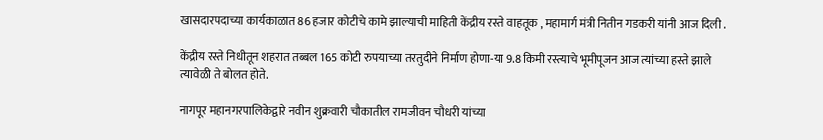खासदारपदाच्या कार्यकाळात 86 हजार कोटीचे कामे झाल्याची माहिती केंद्रीय रस्ते वाहतूक , महामार्ग मंत्री नितीन गडकरी यांनी आज दिली .

केंद्रीय रस्ते निधीतून शहरात तब्बल 165 कोटी रुपयाच्या तरतुदीने निर्माण होणा-या 9.8 किमी रस्त्याचे भूमीपूजन आज त्यांच्या हस्ते झाले त्यावेळी ते बोलत होते.

नागपूर महानगरपालिकेद्वारे नवीन शुक्रवारी चौकातील रामजीवन चौधरी यांच्या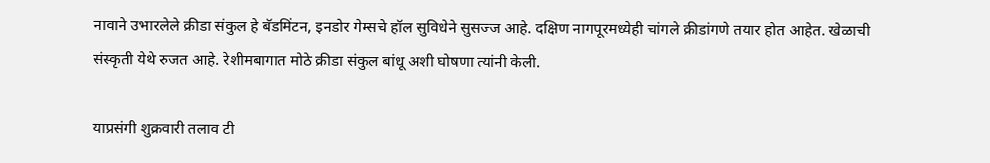नावाने उभारलेले क्रीडा संकुल हे बॅडमिंटन, इनडोर गेम्सचे हॉल सुविधेने सुसज्ज आहे. दक्षिण नागपूरमध्येही चांगले क्रीडांगणे तयार होत आहेत. खेळाची संस्कृती येथे रुजत आहे. रेशीमबागात मोठे क्रीडा संकुल बांधू अशी घोषणा त्यांनी केली.

याप्रसंगी शुक्रवारी तलाव टी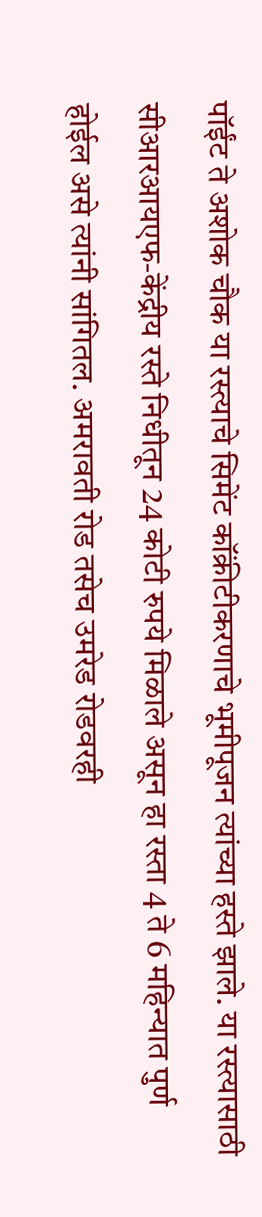पॉईंट ते अशोक चौक या रस्त्याचे सिमेंट कॉंक्रीटीकरणाचे भूमीपूजन त्यांच्या हस्ते झाले. या रस्त्यासाठी सीआरआयएफ-केंद्रीय रस्ते निधीतून 24 कोटी रुपये मिळाले असून हा रस्ता 4 ते 6 महिन्यात पुर्ण होईल असे त्यांनी सांगितल. अमरावती रोड तसेच उमरेड रोडवरही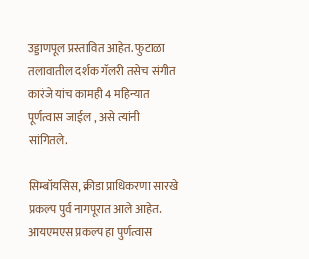उड्डाणपूल प्रस्तावित आहेत. फुटाळा तलावातील दर्शक गॅलरी तसेच संगीत कारंजे यांच कामही 4 महिन्यात पूर्णत्वास जाईल , असे त्यांनी सांगितले.

सिम्बॉयसिस, क्रीडा प्राधिकरणा सारखे प्रकल्प पुर्व नागपूरात आले आहेत. आयएमएस प्रकल्प हा पुर्णत्वास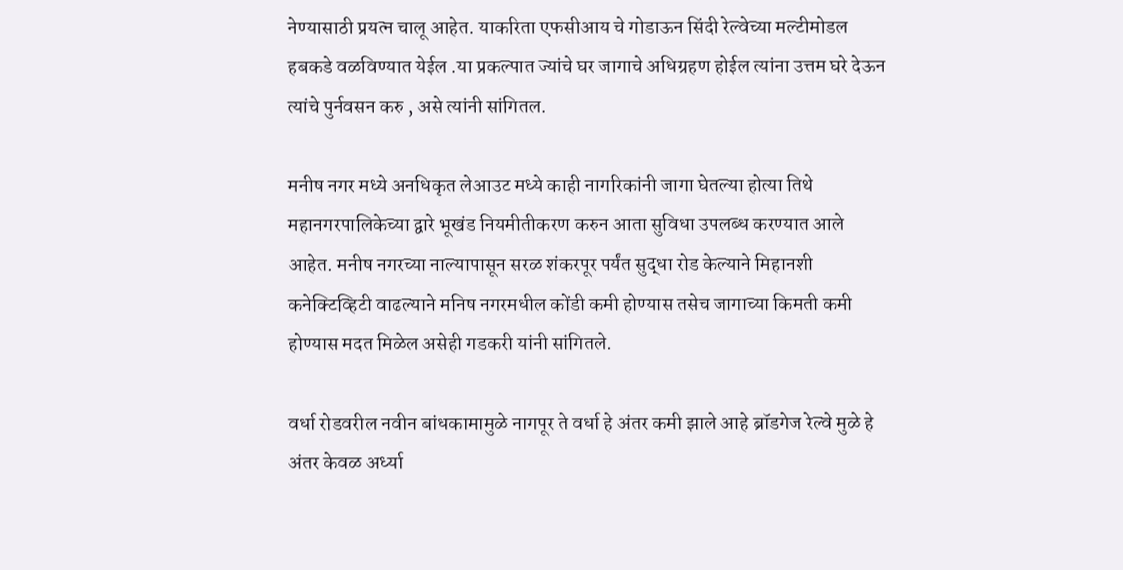नेण्यासाठी प्रयत्न चालू आहेत. याकरिता एफसीआय चे गोडाऊन सिंदी रेल्वेच्या मल्टीमोडल हबकडे वळविण्यात येईल .या प्रकल्पात ज्यांचे घर जागाचे अधिग्रहण होईल त्यांना उत्तम घरे देऊन त्यांचे पुर्नवसन करु , असे त्यांनी सांगितल.

मनीष नगर मध्ये अनधिकृत लेआउट मध्ये काही नागरिकांनी जागा घेतल्या होत्या तिथे महानगरपालिकेच्या द्वारे भूखंड नियमीतीकरण करुन आता सुविधा उपलब्ध करण्यात आले आहेत. मनीष नगरच्या नाल्यापासून सरळ शंकरपूर पर्यंत सुद्धा रोड केल्याने मिहानशी कनेक्टिव्हिटी वाढल्याने मनिष नगरमधील कोंडी कमी होण्यास तसेच जागाच्या किमती कमी होण्यास मदत मिळेल असेही गडकरी यांनी सांगितले.

वर्धा रोडवरील नवीन बांधकामामुळे नागपूर ते वर्धा हे अंतर कमी झाले आहे ब्रॉडगेज रेल्वे मुळे हे अंतर केवळ अर्ध्या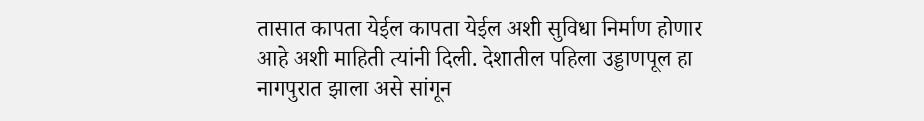तासात कापता येईल कापता येईल अशी सुविधा निर्माण होणार आहे अशी माहिती त्यांनी दिली. देशातील पहिला उड्डाणपूल हा नागपुरात झाला असे सांगून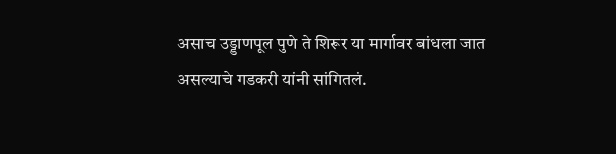असाच उड्डाणपूल पुणे ते शिरूर या मार्गावर बांधला जात असल्याचे गडकरी यांनी सांगितलं.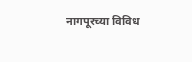नागपूरच्या विविध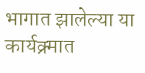भागात झालेल्या या कार्यक्र्मात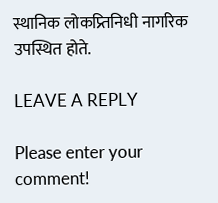स्थानिक लोकप्र्तिनिधी नागरिक उपस्थित होते.

LEAVE A REPLY

Please enter your comment!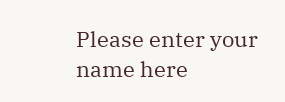Please enter your name here